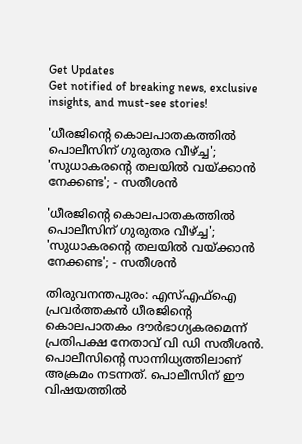Get Updates
Get notified of breaking news, exclusive insights, and must-see stories!

'ധീരജിന്റെ കൊലപാതകത്തിൽ പൊലീസിന് ഗുരുതര വീഴ്ച്ച'; 'സുധാകരന്‍റെ തലയിൽ വയ്ക്കാൻ നേക്കണ്ട'; - സതീശന്‍

'ധീരജിന്റെ കൊലപാതകത്തിൽ പൊലീസിന് ഗുരുതര വീഴ്ച്ച'; 'സുധാകരന്‍റെ തലയിൽ വയ്ക്കാൻ നേക്കണ്ട'; - സതീശന്‍

തിരുവനന്തപുരം: എസ്എഫ്ഐ പ്രവർത്തകന്‍ ധീരജിന്‍റെ കൊലപാതകം ദൗര്‍ഭാഗ്യകരമെന്ന് പ്രതിപക്ഷ നേതാവ് വി ഡി സതീശന്‍. പൊലീസിന്‍റെ സാന്നിധ്യത്തിലാണ് അക്രമം നടന്നത്. പൊലീസിന് ഈ വിഷയത്തിൽ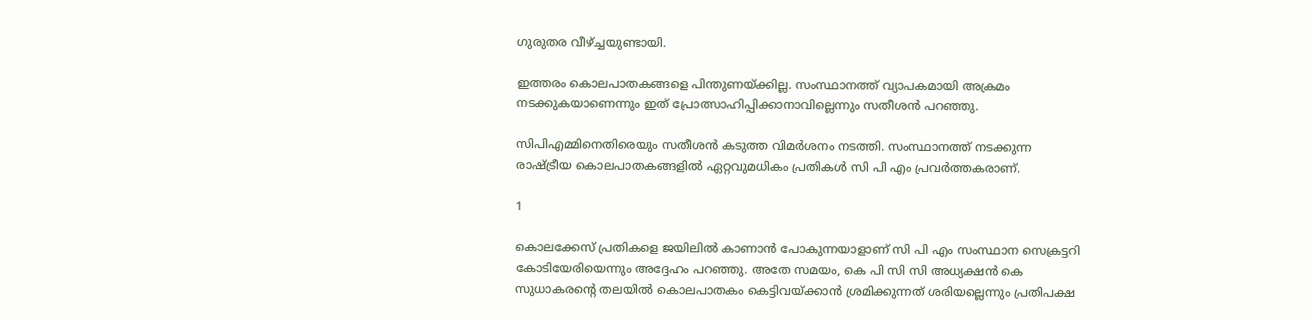ഗുരുതര വീഴ്ച്ചയുണ്ടായി.

ഇത്തരം കൊലപാതകങ്ങളെ പിന്തുണയ്ക്കില്ല. സംസ്ഥാനത്ത് വ്യാപകമായി അക്രമം നടക്കുകയാണെന്നും ഇത് പ്രോത്സാഹിപ്പിക്കാനാവില്ലെന്നും സതീശന്‍ പറഞ്ഞു.

സിപിഎമ്മിനെതിരെയും സതീശൻ കടുത്ത വിമർശനം നടത്തി. സംസ്ഥാനത്ത് നടക്കുന്ന രാഷ്ട്രീയ കൊലപാതകങ്ങളിൽ ഏറ്റവുമധികം പ്രതികൾ സി പി എം പ്രവര്‍ത്തകരാണ്.

1

കൊലക്കേസ് പ്രതികളെ ജയിലിൽ കാണാൻ പോകുന്നയാളാണ് സി പി എം സംസ്ഥാന സെക്രട്ടറി കോടിയേരിയെന്നും അദ്ദേഹം പറഞ്ഞു. അതേ സമയം, കെ പി സി സി അധ്യക്ഷന്‍ കെ സുധാകരന്‍റെ തലയിൽ കൊലപാതകം കെട്ടിവയ്ക്കാൻ ശ്രമിക്കുന്നത് ശരിയല്ലെന്നും പ്രതിപക്ഷ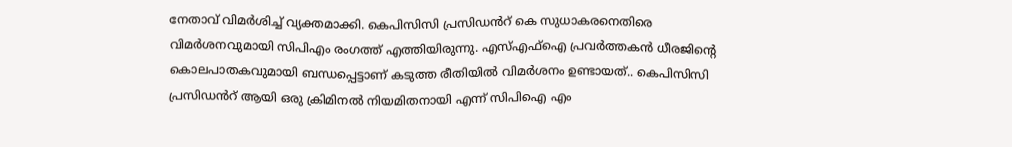നേതാവ് വിമർശിച്ച് വ്യക്തമാക്കി. കെപിസിസി പ്രസിഡൻറ് കെ സുധാകരനെതിരെ വിമർശനവുമായി സിപിഎം രംഗത്ത് എത്തിയിരുന്നു. എസ്എഫ്ഐ പ്രവർത്തകൻ ധീരജിന്റെ കൊലപാതകവുമായി ബന്ധപ്പെട്ടാണ് കടുത്ത രീതിയിൽ വിമർശനം ഉണ്ടായത്.. കെപിസിസി പ്രസിഡൻറ് ആയി ഒരു ക്രിമിനൽ നിയമിതനായി എന്ന് സിപിഐ എം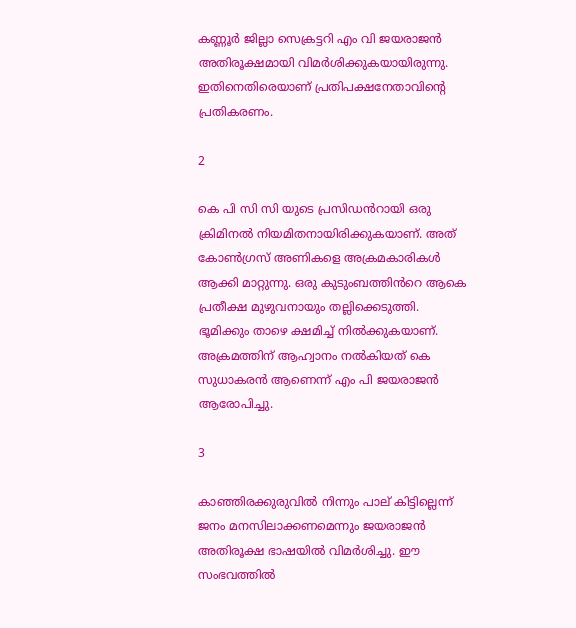കണ്ണൂർ ജില്ലാ സെക്രട്ടറി എം വി ജയരാജൻ അതിരൂക്ഷമായി വിമർശിക്കുകയായിരുന്നു. ഇതിനെതിരെയാണ് പ്രതിപക്ഷനേതാവിന്റെ പ്രതികരണം.

2

കെ പി സി സി യുടെ പ്രസിഡൻറായി ഒരു ക്രിമിനൽ നിയമിതനായിരിക്കുകയാണ്. അത് കോൺഗ്രസ് അണികളെ അക്രമകാരികൾ ആക്കി മാറ്റുന്നു. ഒരു കുടുംബത്തിൻറെ ആകെ പ്രതീക്ഷ മുഴുവനായും തല്ലിക്കെടുത്തി. ഭൂമിക്കും താഴെ ക്ഷമിച്ച് നിൽക്കുകയാണ്. അക്രമത്തിന് ആഹ്വാനം നൽകിയത് കെ സുധാകരൻ ആണെന്ന് എം പി ജയരാജൻ ആരോപിച്ചു.

3

കാഞ്ഞിരക്കുരുവിൽ നിന്നും പാല് കിട്ടില്ലെന്ന് ജനം മനസിലാക്കണമെന്നും ജയരാജൻ അതിരൂക്ഷ ഭാഷയിൽ വിമർശിച്ചു. ഈ സംഭവത്തിൽ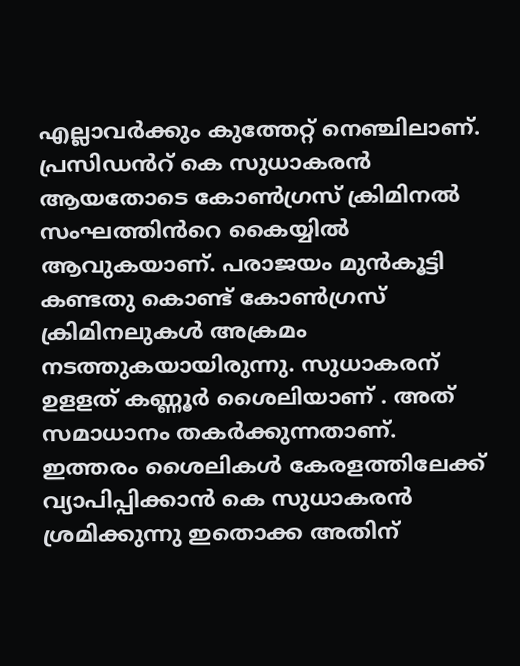എല്ലാവർക്കും കുത്തേറ്റ് നെഞ്ചിലാണ്. പ്രസിഡൻറ് കെ സുധാകരൻ ആയതോടെ കോൺഗ്രസ് ക്രിമിനൽ സംഘത്തിൻറെ കൈയ്യിൽ ആവുകയാണ്. പരാജയം മുൻകൂട്ടി കണ്ടതു കൊണ്ട് കോൺഗ്രസ് ക്രിമിനലുകൾ അക്രമം നടത്തുകയായിരുന്നു. സുധാകരന് ഉളളത് കണ്ണൂർ ശൈലിയാണ് . അത് സമാധാനം തകർക്കുന്നതാണ്. ഇത്തരം ശൈലികൾ കേരളത്തിലേക്ക് വ്യാപിപ്പിക്കാൻ കെ സുധാകരൻ ശ്രമിക്കുന്നു ഇതൊക്ക അതിന്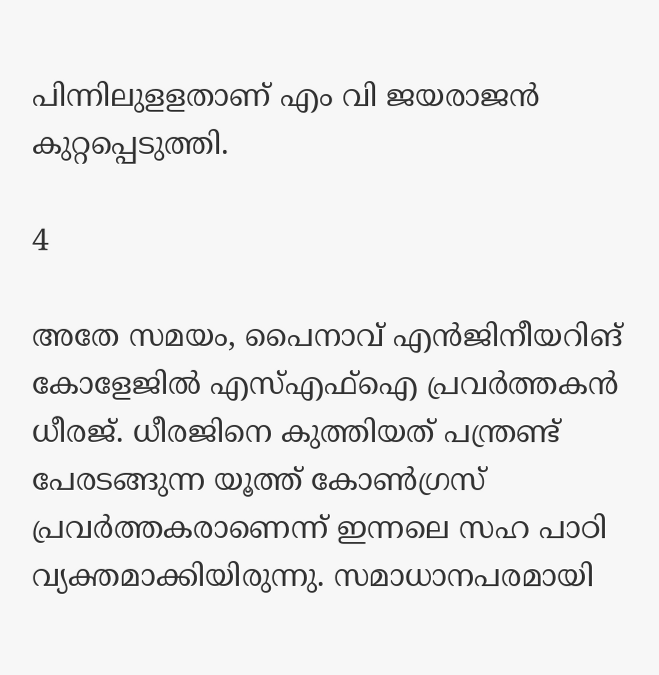പിന്നിലുളളതാണ് എം വി ജയരാജൻ കുറ്റപ്പെടുത്തി.

4

അതേ സമയം, പൈനാവ്‌ എൻജിനീയറിങ്‌ കോളേജിൽ എസ്‌എഫ്‌ഐ പ്രവർത്തകൻ ധീരജ്‌. ധീരജിനെ കുത്തിയത് പന്ത്രണ്ട് പേരടങ്ങുന്ന യൂത്ത് കോണ്‍ഗ്രസ് പ്രവര്‍ത്തകരാണെന്ന് ഇന്നലെ സഹ പാഠി വ്യക്തമാക്കിയിരുന്നു. സമാധാനപരമായി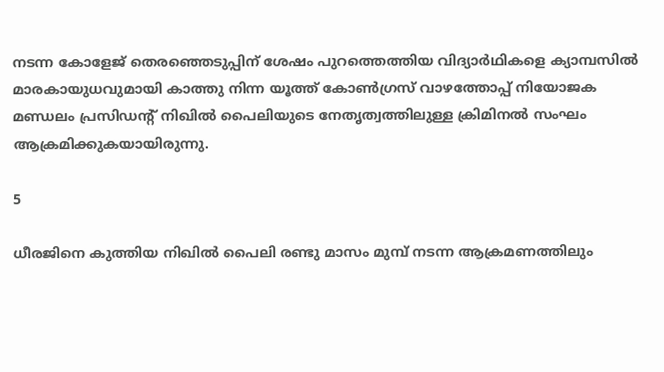നടന്ന കോളേജ്‌ തെരഞ്ഞെടുപ്പിന്‌ ശേഷം പുറത്തെത്തിയ വിദ്യാർഥികളെ ക്യാമ്പസില്‍ മാരകായുധവുമായി കാത്തു നിന്ന യൂത്ത് കോൺഗ്രസ് വാഴത്തോപ്പ് നിയോജക മണ്ഡലം പ്രസിഡന്റ്‌ നിഖിൽ പൈലിയുടെ നേതൃത്വത്തിലുള്ള ക്രിമിനൽ സംഘം ആക്രമിക്കുകയായിരുന്നു.

5

ധീരജിനെ കുത്തിയ നിഖില്‍ പൈലി രണ്ടു മാസം മുമ്പ് നടന്ന ആക്രമണത്തിലും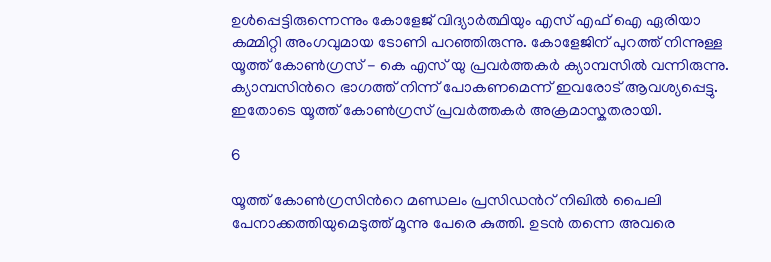ഉള്‍പ്പെട്ടിരുന്നെന്നും കോളേജ് വിദ്യാര്‍ത്ഥിയും എസ് എഫ് ഐ ഏരിയാ കമ്മിറ്റി അംഗവുമായ ടോണി പറഞ്ഞിരുന്നു. കോളേജിന് പുറത്ത് നിന്നുള്ള യൂത്ത് കോണ്‍ഗ്രസ് - കെ എസ്‍ യു പ്രവര്‍ത്തകര്‍ ക്യാമ്പസില്‍ വന്നിരുന്നു. ക്യാമ്പസിന്‍റെ ഭാഗത്ത് നിന്ന് പോകണമെന്ന് ഇവരോട് ആവശ്യപ്പെട്ടു. ഇതോടെ യൂത്ത് കോണ്‍ഗ്രസ് പ്രവര്‍ത്തകര്‍ അക്രമാസ്കതരായി.

6

യൂത്ത് കോണ്‍ഗ്രസിന്‍റെ മണ്ഡലം പ്രസിഡന്‍റ് നിഖില്‍ പൈലി പേനാക്കത്തിയുമെടുത്ത് മൂന്നു പേരെ കുത്തി. ഉടന്‍ തന്നെ അവരെ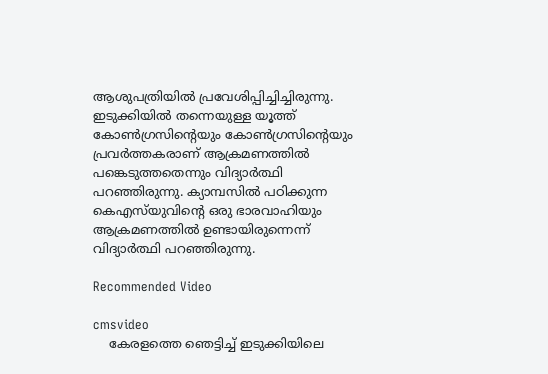ആശുപത്രിയില്‍ പ്രവേശിപ്പിച്ചിച്ചിരുന്നു. ഇടുക്കിയില്‍ തന്നെയുള്ള യൂത്ത് കോണ്‍ഗ്രസിന്‍റെയും കോണ്‍ഗ്രസിന്‍റെയും പ്രവര്‍ത്തകരാണ് ആക്രമണത്തില്‍ പങ്കെടുത്തതെന്നും വിദ്യാര്‍ത്ഥി പറഞ്ഞിരുന്നു. ക്യാമ്പസില്‍ പഠിക്കുന്ന കെഎസ്‍യുവിന്‍റെ ഒരു ഭാരവാഹിയും ആക്രമണത്തില്‍ ഉണ്ടായിരുന്നെന്ന് വിദ്യാര്‍ത്ഥി പറഞ്ഞിരുന്നു.

Recommended Video

cmsvideo
    കേരളത്തെ ഞെട്ടിച്ച് ഇടുക്കിയിലെ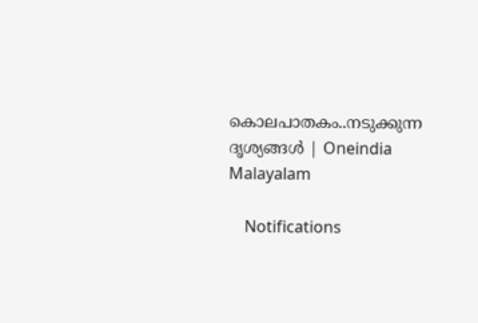കൊലപാതകം..നടുക്കുന്ന ദൃശ്യങ്ങൾ | Oneindia Malayalam

    Notifications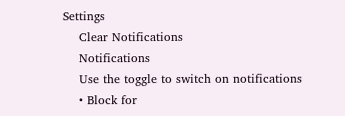Settings
    Clear Notifications
    Notifications
    Use the toggle to switch on notifications
    • Block for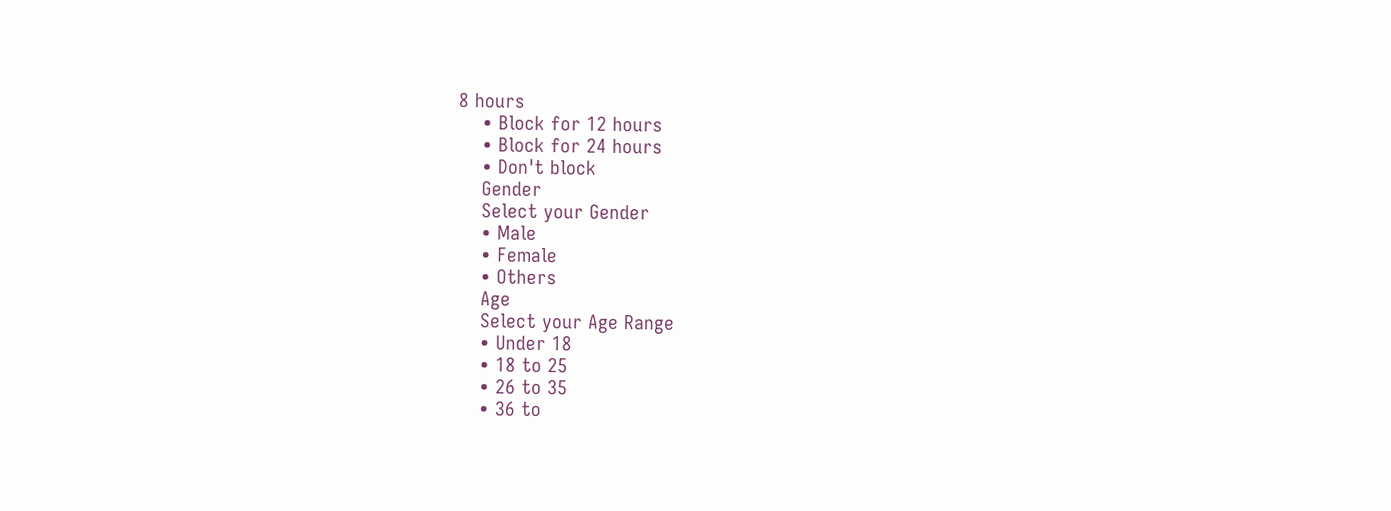8 hours
    • Block for 12 hours
    • Block for 24 hours
    • Don't block
    Gender
    Select your Gender
    • Male
    • Female
    • Others
    Age
    Select your Age Range
    • Under 18
    • 18 to 25
    • 26 to 35
    • 36 to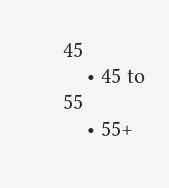45
    • 45 to 55
    • 55+